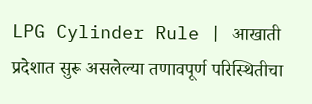LPG Cylinder Rule | आखाती प्रदेशात सुरू असलेल्या तणावपूर्ण परिस्थितीचा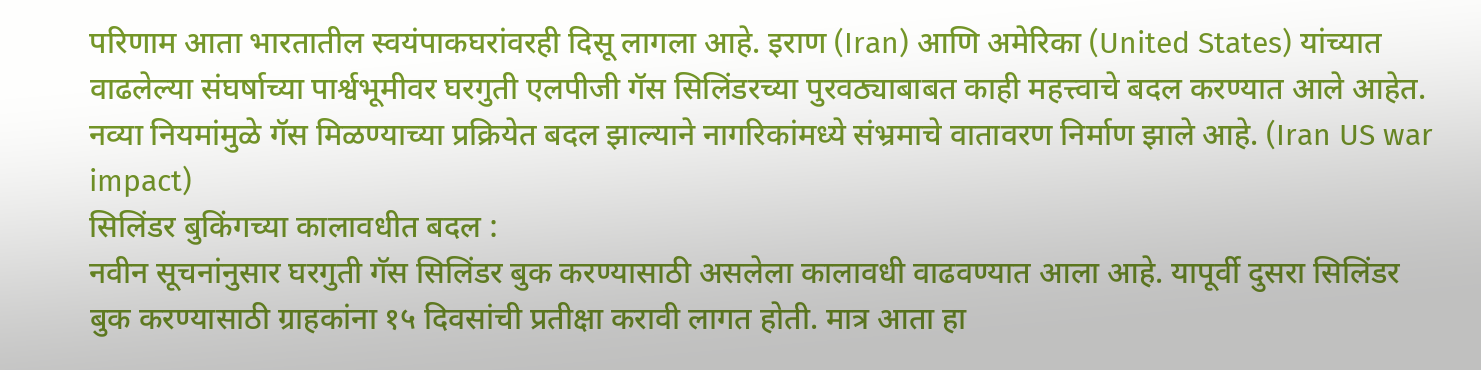परिणाम आता भारतातील स्वयंपाकघरांवरही दिसू लागला आहे. इराण (Iran) आणि अमेरिका (United States) यांच्यात वाढलेल्या संघर्षाच्या पार्श्वभूमीवर घरगुती एलपीजी गॅस सिलिंडरच्या पुरवठ्याबाबत काही महत्त्वाचे बदल करण्यात आले आहेत. नव्या नियमांमुळे गॅस मिळण्याच्या प्रक्रियेत बदल झाल्याने नागरिकांमध्ये संभ्रमाचे वातावरण निर्माण झाले आहे. (Iran US war impact)
सिलिंडर बुकिंगच्या कालावधीत बदल :
नवीन सूचनांनुसार घरगुती गॅस सिलिंडर बुक करण्यासाठी असलेला कालावधी वाढवण्यात आला आहे. यापूर्वी दुसरा सिलिंडर बुक करण्यासाठी ग्राहकांना १५ दिवसांची प्रतीक्षा करावी लागत होती. मात्र आता हा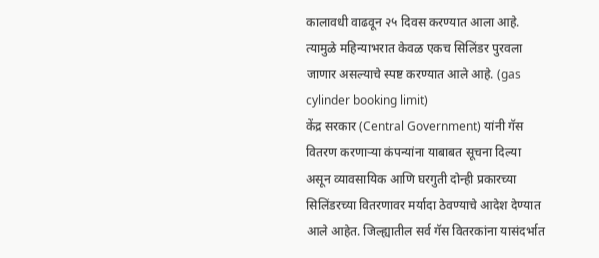कालावधी वाढवून २५ दिवस करण्यात आला आहे. त्यामुळे महिन्याभरात केवळ एकच सिलिंडर पुरवला जाणार असल्याचे स्पष्ट करण्यात आले आहे. (gas cylinder booking limit)
केंद्र सरकार (Central Government) यांनी गॅस वितरण करणाऱ्या कंपन्यांना याबाबत सूचना दिल्या असून व्यावसायिक आणि घरगुती दोन्ही प्रकारच्या सिलिंडरच्या वितरणावर मर्यादा ठेवण्याचे आदेश देण्यात आले आहेत. जिल्ह्यातील सर्व गॅस वितरकांना यासंदर्भात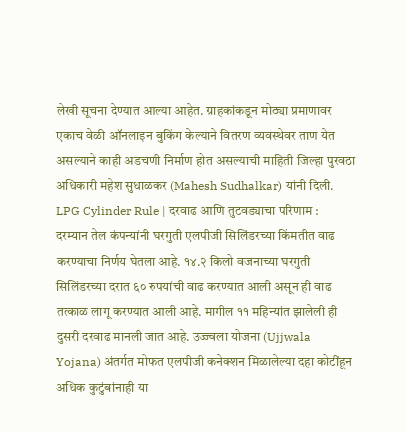लेखी सूचना देण्यात आल्या आहेत. ग्राहकांकडून मोठ्या प्रमाणावर एकाच वेळी ऑनलाइन बुकिंग केल्याने वितरण व्यवस्थेवर ताण येत असल्याने काही अडचणी निर्माण होत असल्याची माहिती जिल्हा पुरवठा अधिकारी महेश सुधाळकर (Mahesh Sudhalkar) यांनी दिली.
LPG Cylinder Rule | दरवाढ आणि तुटवड्याचा परिणाम :
दरम्यान तेल कंपन्यांनी घरगुती एलपीजी सिलिंडरच्या किंमतीत वाढ करण्याचा निर्णय घेतला आहे. १४.२ किलो वजनाच्या घरगुती सिलिंडरच्या दरात ६० रुपयांची वाढ करण्यात आली असून ही वाढ तत्काळ लागू करण्यात आली आहे. मागील ११ महिन्यांत झालेली ही दुसरी दरवाढ मानली जात आहे. उज्ज्वला योजना (Ujjwala Yojana) अंतर्गत मोफत एलपीजी कनेक्शन मिळालेल्या दहा कोटींहून अधिक कुटुंबांनाही या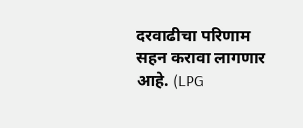दरवाढीचा परिणाम सहन करावा लागणार आहे. (LPG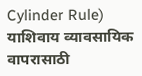Cylinder Rule)
याशिवाय व्यावसायिक वापरासाठी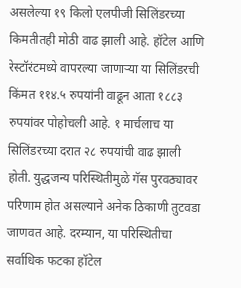असलेल्या १९ किलो एलपीजी सिलिंडरच्या किमतीतही मोठी वाढ झाली आहे. हॉटेल आणि रेस्टॉरंटमध्ये वापरल्या जाणाऱ्या या सिलिंडरची किंमत ११४.५ रुपयांनी वाढून आता १८८३ रुपयांवर पोहोचली आहे. १ मार्चलाच या सिलिंडरच्या दरात २८ रुपयांची वाढ झाली होती. युद्धजन्य परिस्थितीमुळे गॅस पुरवठ्यावर परिणाम होत असल्याने अनेक ठिकाणी तुटवडा जाणवत आहे. दरम्यान, या परिस्थितीचा सर्वाधिक फटका हॉटेल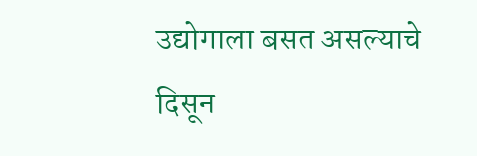उद्योगाला बसत असल्याचे दिसून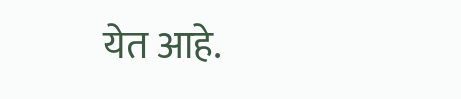येत आहे.